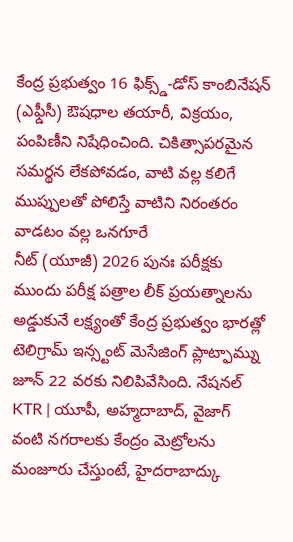కేంద్ర ప్రభుత్వం 16 ఫిక్స్డ్-డోస్ కాంబినేషన్ (ఎఫ్డీసీ) ఔషధాల తయారీ, విక్రయం, పంపిణీని నిషేధించింది. చికిత్సాపరమైన సమర్థన లేకపోవడం, వాటి వల్ల కలిగే ముప్పులతో పోలిస్తే వాటిని నిరంతరం వాడటం వల్ల ఒనగూరే
నీట్ (యూజీ) 2026 పునః పరీక్షకు ముందు పరీక్ష పత్రాల లీక్ ప్రయత్నాలను అడ్డుకునే లక్ష్యంతో కేంద్ర ప్రభుత్వం భారత్లో టెలిగ్రామ్ ఇన్స్టంట్ మెసేజింగ్ ప్లాట్ఫామ్ను జూన్ 22 వరకు నిలిపివేసింది. నేషనల్
KTR | యూపీ, అహ్మదాబాద్, వైజాగ్ వంటి నగరాలకు కేంద్రం మెట్రోలను మంజూరు చేస్తుంటే, హైదరాబాద్కు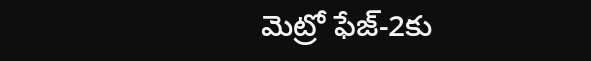మెట్రో ఫేజ్-2కు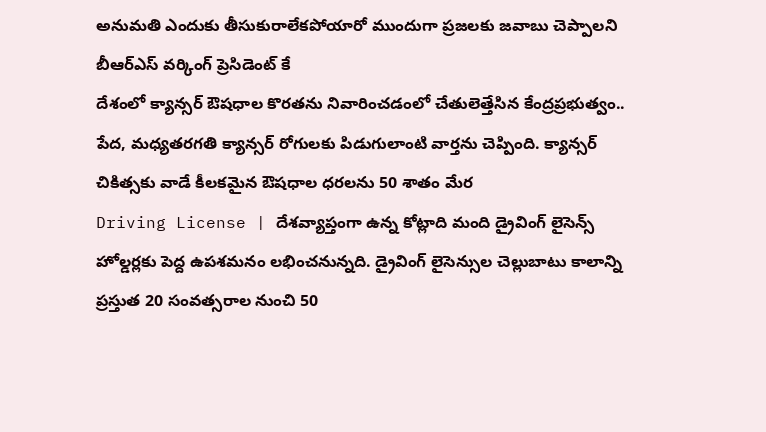అనుమతి ఎందుకు తీసుకురాలేకపోయారో ముందుగా ప్రజలకు జవాబు చెప్పాలని బీఆర్ఎస్ వర్కింగ్ ప్రెసిడెంట్ కే
దేశంలో క్యాన్సర్ ఔషధాల కొరతను నివారించడంలో చేతులెత్తేసిన కేంద్రప్రభుత్వం.. పేద, మధ్యతరగతి క్యాన్సర్ రోగులకు పిడుగులాంటి వార్తను చెప్పింది. క్యాన్సర్ చికిత్సకు వాడే కీలకమైన ఔషధాల ధరలను 50 శాతం మేర
Driving License | దేశవ్యాప్తంగా ఉన్న కోట్లాది మంది డ్రైవింగ్ లైసెన్స్ హోల్డర్లకు పెద్ద ఉపశమనం లభించనున్నది. డ్రైవింగ్ లైసెన్సుల చెల్లుబాటు కాలాన్ని ప్రస్తుత 20 సంవత్సరాల నుంచి 50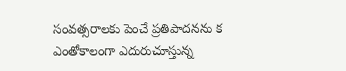సంవత్సరాలకు పెంచే ప్రతిపాదనను క
ఎంతోకాలంగా ఎదురుచూస్తున్న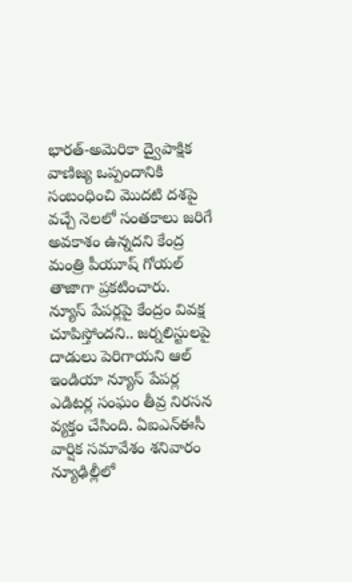భారత్-అమెరికా ద్వైపాక్షిక వాణిజ్య ఒప్పందానికి సంబంధించి మొదటి దశపై వచ్చే నెలలో సంతకాలు జరిగే అవకాశం ఉన్నదని కేంద్ర మంత్రి పీయూష్ గోయల్ తాజాగా ప్రకటించారు.
న్యూస్ పేపర్లపై కేంద్రం వివక్ష చూపిస్తోందని.. జర్నలిస్టులపై దాడులు పెరిగాయని ఆల్ ఇండియా న్యూస్ పేపర్ల ఎడిటర్ల సంఘం తీవ్ర నిరసన వ్యక్తం చేసింది. ఏఐఎన్ఈసీ వార్షిక సమావేశం శనివారం న్యూఢిల్లీలో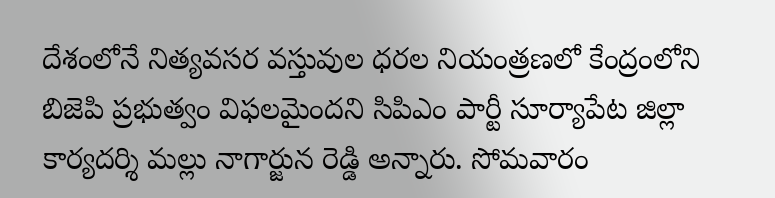దేశంలోనే నిత్యవసర వస్తువుల ధరల నియంత్రణలో కేంద్రంలోని బిజెపి ప్రభుత్వం విఫలమైందని సిపిఎం పార్టీ సూర్యాపేట జిల్లా కార్యదర్శి మల్లు నాగార్జున రెడ్డి అన్నారు. సోమవారం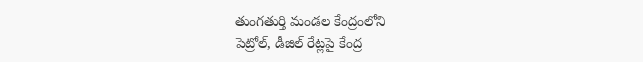తుంగతుర్తి మండల కేంద్రంలోని
పెట్రోల్, డీజిల్ రేట్లపై కేంద్ర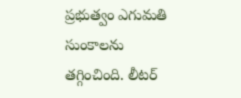ప్రభుత్వం ఎగుమతి సుంకాలను తగ్గించింది. లీటర్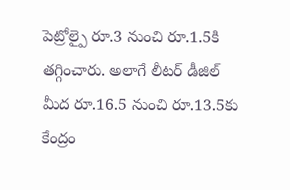పెట్రోల్పై రూ.3 నుంచి రూ.1.5కి తగ్గించారు. అలాగే లీటర్ డీజిల్ మీద రూ.16.5 నుంచి రూ.13.5కు కేంద్రం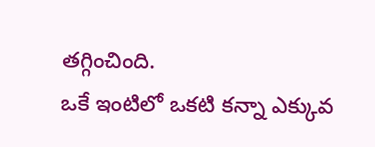తగ్గించింది.
ఒకే ఇంటిలో ఒకటి కన్నా ఎక్కువ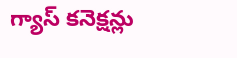గ్యాస్ కనెక్షన్లు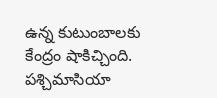ఉన్న కుటుంబాలకు కేంద్రం షాకిచ్చింది. పశ్చిమాసియా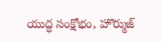యుద్ధ సంక్షోభం, హొర్ముజ్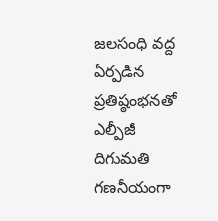జలసంధి వద్ద ఏర్పడిన ప్రతిష్ఠంభనతో ఎల్పీజీ దిగుమతి గణనీయంగా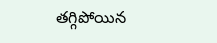తగ్గిపోయిన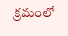క్రమంలో